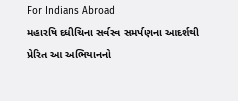For Indians Abroad
મહારષિ દધીચિના સર્વસ્વ સમર્પણના આદર્શથી પ્રેરિત આ અભિયાનનો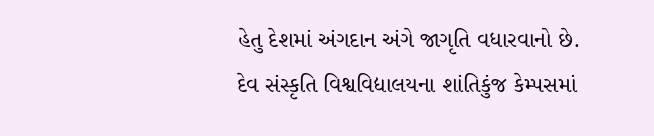હેતુ દેશમાં અંગદાન અંગે જાગૃતિ વધારવાનો છે.
દેવ સંસ્કૃતિ વિશ્વવિદ્યાલયના શાંતિકુંજ કેમ્પસમાં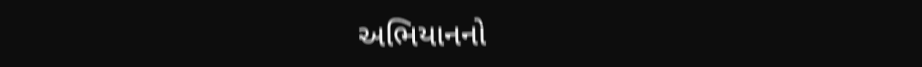અભિયાનનો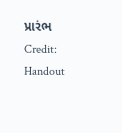પ્રારંભ
Credit: Handout